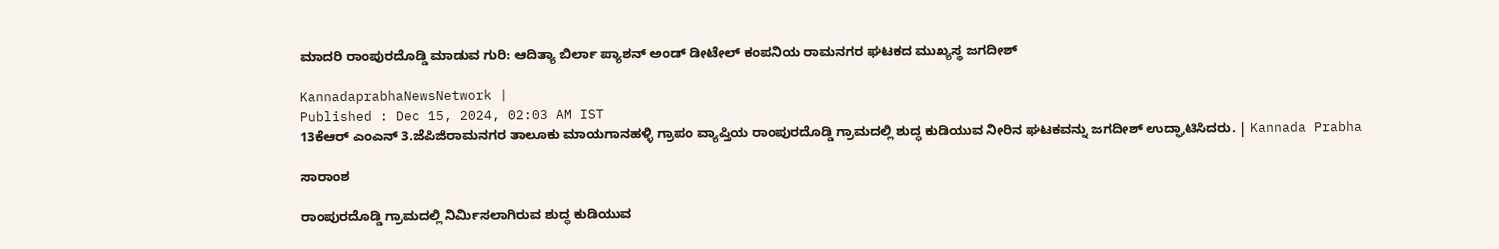ಮಾದರಿ ರಾಂಪುರದೊಡ್ಡಿ ಮಾಡುವ ಗುರಿ: ಆದಿತ್ಯಾ ಬಿರ್ಲಾ ಪ್ಯಾಶನ್ ಅಂಡ್ ಡೀಟೇಲ್ ಕಂಪನಿಯ ರಾಮನಗರ ಘಟಕದ ಮುಖ್ಯಸ್ಥ ಜಗದೀಶ್

KannadaprabhaNewsNetwork |
Published : Dec 15, 2024, 02:03 AM IST
13ಕೆಆರ್ ಎಂಎನ್ 3.ಜೆಪಿಜಿರಾಮನಗರ ತಾಲೂಕು ಮಾಯಗಾನಹಳ್ಳಿ ಗ್ರಾಪಂ ವ್ಯಾಪ್ತಿಯ ರಾಂಪುರದೊಡ್ಡಿ ಗ್ರಾಮದಲ್ಲಿ ಶುದ್ಧ ಕುಡಿಯುವ ನೀರಿನ ಘಟಕವನ್ನು ಜಗದೀಶ್ ಉದ್ಘಾಟಿಸಿದರು. | Kannada Prabha

ಸಾರಾಂಶ

ರಾಂಪುರದೊಡ್ಡಿ ಗ್ರಾಮದಲ್ಲಿ ನಿರ್ಮಿಸಲಾಗಿರುವ ಶುದ್ಧ ಕುಡಿಯುವ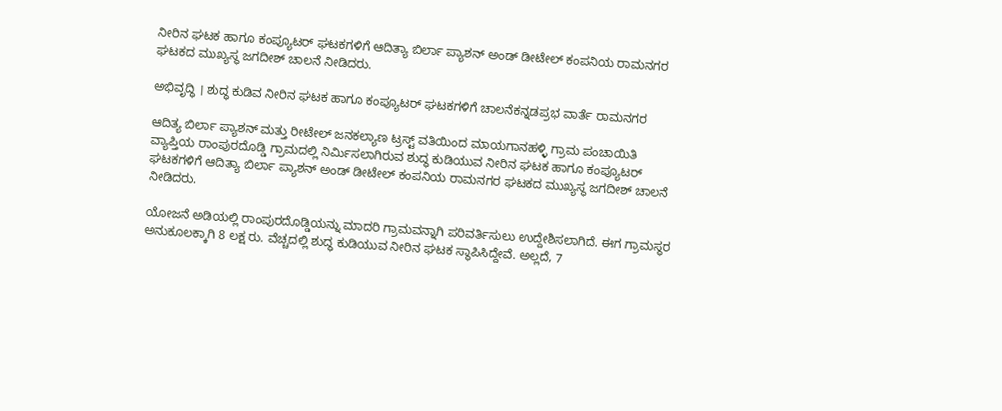ನೀರಿನ ಘಟಕ ಹಾಗೂ ಕಂಪ್ಯೂಟರ್ ಘಟಕಗಳಿಗೆ ಆದಿತ್ಯಾ ಬಿರ್ಲಾ ಪ್ಯಾಶನ್ ಅಂಡ್ ಡೀಟೇಲ್ ಕಂಪನಿಯ ರಾಮನಗರ ಘಟಕದ ಮುಖ್ಯಸ್ಥ ಜಗದೀಶ್ ಚಾಲನೆ ನೀಡಿದರು.

ಅಭಿವೃದ್ಧಿ । ಶುದ್ಧ ಕುಡಿವ ನೀರಿನ ಘಟಕ ಹಾಗೂ ಕಂಪ್ಯೂಟರ್ ಘಟಕಗಳಿಗೆ ಚಾಲನೆಕನ್ನಡಪ್ರಭ ವಾರ್ತೆ ರಾಮನಗರ

ಆದಿತ್ಯ ಬಿರ್ಲಾ ಪ್ಯಾಶನ್ ಮತ್ತು ರೀಟೇಲ್ ಜನಕಲ್ಯಾಣ ಟ್ರಸ್ಟ್ ವತಿಯಿಂದ ಮಾಯಗಾನಹಳ್ಳಿ ಗ್ರಾಮ ಪಂಚಾಯಿತಿ ವ್ಯಾಪ್ತಿಯ ರಾಂಪುರದೊಡ್ಡಿ ಗ್ರಾಮದಲ್ಲಿ ನಿರ್ಮಿಸಲಾಗಿರುವ ಶುದ್ಧ ಕುಡಿಯುವ ನೀರಿನ ಘಟಕ ಹಾಗೂ ಕಂಪ್ಯೂಟರ್ ಘಟಕಗಳಿಗೆ ಆದಿತ್ಯಾ ಬಿರ್ಲಾ ಪ್ಯಾಶನ್ ಅಂಡ್ ಡೀಟೇಲ್ ಕಂಪನಿಯ ರಾಮನಗರ ಘಟಕದ ಮುಖ್ಯಸ್ಥ ಜಗದೀಶ್ ಚಾಲನೆ ನೀಡಿದರು.

ಯೋಜನೆ ಅಡಿಯಲ್ಲಿ ರಾಂಪುರದೊಡ್ಡಿಯನ್ನು ಮಾದರಿ ಗ್ರಾಮವನ್ನಾಗಿ ಪರಿವರ್ತಿಸುಲು ಉದ್ದೇಶಿಸಲಾಗಿದೆ. ಈಗ ಗ್ರಾಮಸ್ಥರ ಅನುಕೂಲಕ್ಕಾಗಿ 8 ಲಕ್ಷ ರು. ವೆಚ್ಚದಲ್ಲಿ ಶುದ್ಧ ಕುಡಿಯುವ ನೀರಿನ ಘಟಕ ಸ್ಥಾಪಿಸಿದ್ದೇವೆ. ಅಲ್ಲದೆ, 7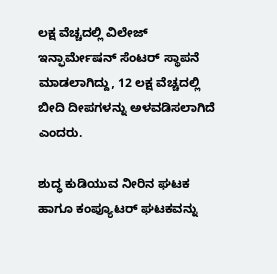ಲಕ್ಷ ವೆಚ್ಚದಲ್ಲಿ ವಿಲೇಜ್ ಇನ್ಫಾರ್ಮೇಷನ್ ಸೆಂಟರ್ ಸ್ಥಾಪನೆ ಮಾಡಲಾಗಿದ್ದು, 12 ಲಕ್ಷ ವೆಚ್ಚದಲ್ಲಿ ಬೀದಿ ದೀಪಗಳನ್ನು ಅಳವಡಿಸಲಾಗಿದೆ ಎಂದರು.

ಶುದ್ಧ ಕುಡಿಯುವ ನೀರಿನ ಘಟಕ ಹಾಗೂ ಕಂಪ್ಯೂಟರ್ ಘಟಕವನ್ನು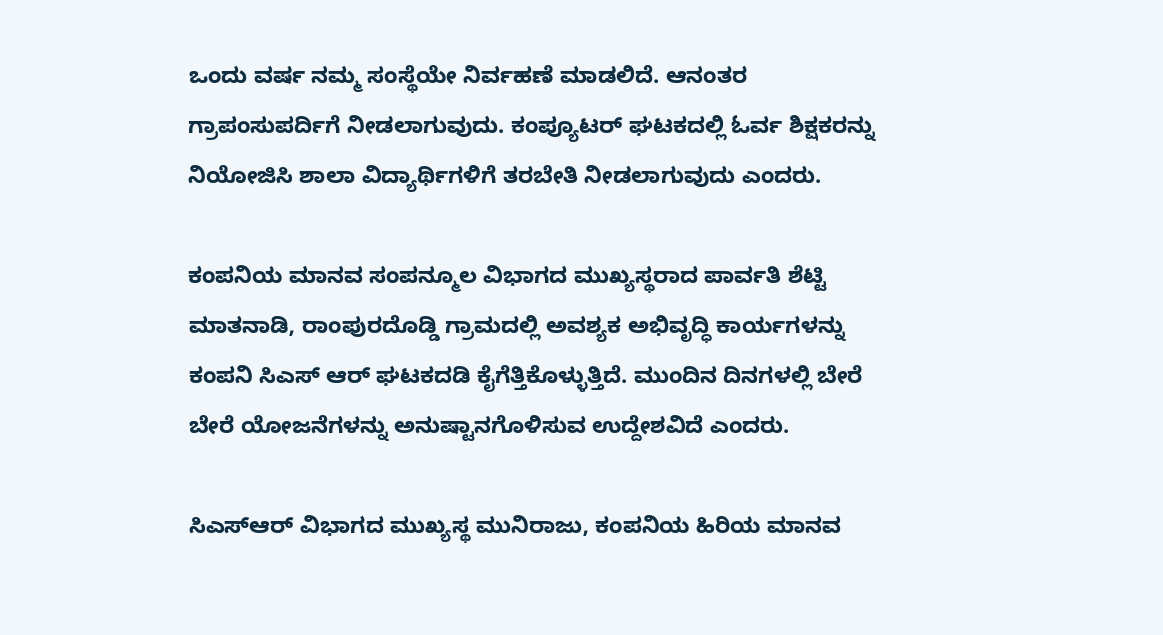ಒಂದು ವರ್ಷ ನಮ್ಮ ಸಂಸ್ಥೆಯೇ ನಿರ್ವಹಣೆ ಮಾಡಲಿದೆ. ಆನಂತರ ಗ್ರಾಪಂಸುಪರ್ದಿಗೆ ನೀಡಲಾಗುವುದು. ಕಂಪ್ಯೂಟರ್ ಘಟಕದಲ್ಲಿ ಓರ್ವ ಶಿಕ್ಷಕರನ್ನು ನಿಯೋಜಿಸಿ ಶಾಲಾ ವಿದ್ಯಾರ್ಥಿಗಳಿಗೆ ತರಬೇತಿ ನೀಡಲಾಗುವುದು ಎಂದರು.

ಕಂಪನಿಯ ಮಾನವ ಸಂಪನ್ಮೂಲ ವಿಭಾಗದ ಮುಖ್ಯಸ್ಥರಾದ ಪಾರ್ವತಿ ಶೆಟ್ಟಿ ಮಾತನಾಡಿ, ರಾಂಪುರದೊಡ್ಡಿ ಗ್ರಾಮದಲ್ಲಿ ಅವಶ್ಯಕ ಅಭಿವೃದ್ಧಿ ಕಾರ್ಯಗಳನ್ನು ಕಂಪನಿ ಸಿಎಸ್ ಆರ್ ಘಟಕದಡಿ ಕೈಗೆತ್ತಿಕೊಳ್ಳುತ್ತಿದೆ. ಮುಂದಿನ ದಿನಗಳಲ್ಲಿ ಬೇರೆ ಬೇರೆ ಯೋಜನೆಗಳನ್ನು ಅನುಷ್ಟಾನಗೊಳಿಸುವ ಉದ್ದೇಶವಿದೆ ಎಂದರು.

ಸಿಎಸ್‌ಆರ್ ವಿಭಾಗದ ಮುಖ್ಯಸ್ಥ ಮುನಿರಾಜು, ಕಂಪನಿಯ ಹಿರಿಯ ಮಾನವ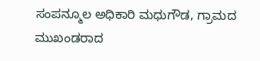ಸಂಪನ್ಮೂಲ ಅಧಿಕಾರಿ ಮಧುಗೌಡ, ಗ್ರಾಮದ ಮುಖಂಡರಾದ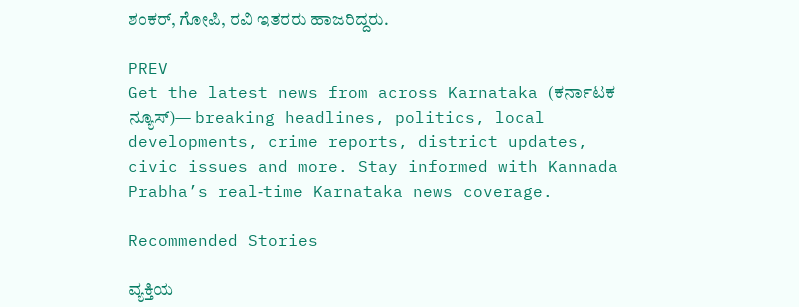ಶಂಕರ್, ಗೋಪಿ, ರವಿ ಇತರರು ಹಾಜರಿದ್ದರು.

PREV
Get the latest news from across Karnataka (ಕರ್ನಾಟಕ ನ್ಯೂಸ್)— breaking headlines, politics, local developments, crime reports, district updates, civic issues and more. Stay informed with Kannada Prabha’s real‑time Karnataka news coverage.

Recommended Stories

ವ್ಯಕ್ತಿಯ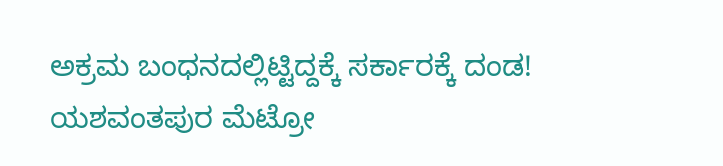ಅಕ್ರಮ ಬಂಧನದಲ್ಲಿಟ್ಟಿದ್ದಕ್ಕೆ ಸರ್ಕಾರಕ್ಕೆ ದಂಡ!
ಯಶವಂತಪುರ ಮೆಟ್ರೋ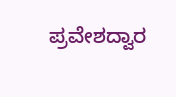ಪ್ರವೇಶದ್ವಾರ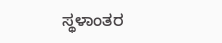ಸ್ಥಳಾಂತರ